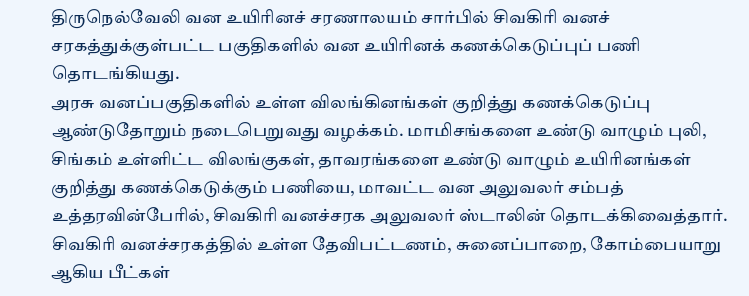திருநெல்வேலி வன உயிரினச் சரணாலயம் சார்பில் சிவகிரி வனச் சரகத்துக்குள்பட்ட பகுதிகளில் வன உயிரினக் கணக்கெடுப்புப் பணி தொடங்கியது.
அரசு வனப்பகுதிகளில் உள்ள விலங்கினங்கள் குறித்து கணக்கெடுப்பு ஆண்டுதோறும் நடைபெறுவது வழக்கம். மாமிசங்களை உண்டு வாழும் புலி, சிங்கம் உள்ளிட்ட விலங்குகள், தாவரங்களை உண்டு வாழும் உயிரினங்கள் குறித்து கணக்கெடுக்கும் பணியை, மாவட்ட வன அலுவலர் சம்பத் உத்தரவின்பேரில், சிவகிரி வனச்சரக அலுவலர் ஸ்டாலின் தொடக்கிவைத்தார். சிவகிரி வனச்சரகத்தில் உள்ள தேவிபட்டணம், சுனைப்பாறை, கோம்பையாறு ஆகிய பீட்கள்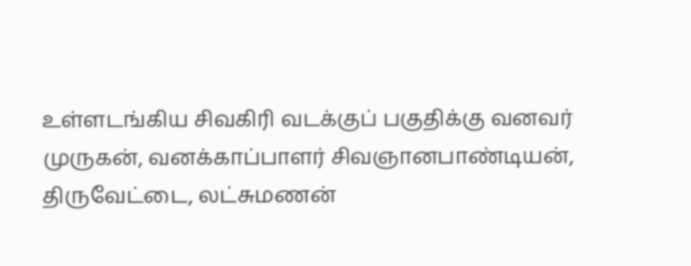உள்ளடங்கிய சிவகிரி வடக்குப் பகுதிக்கு வனவர் முருகன், வனக்காப்பாளர் சிவஞானபாண்டியன், திருவேட்டை, லட்சுமணன்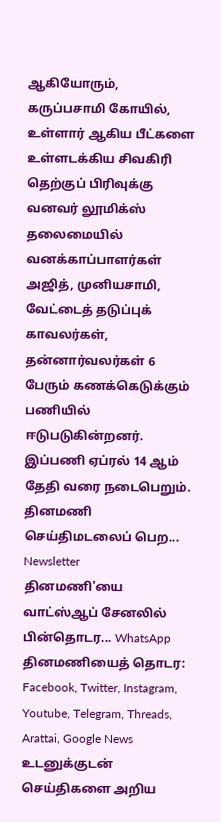ஆகியோரும், கருப்பசாமி கோயில், உள்ளார் ஆகிய பீட்களை உள்ளடக்கிய சிவகிரி தெற்குப் பிரிவுக்கு வனவர் லூமிக்ஸ் தலைமையில் வனக்காப்பாளர்கள் அஜித், முனியசாமி, வேட்டைத் தடுப்புக் காவலர்கள், தன்னார்வலர்கள் 6 பேரும் கணக்கெடுக்கும் பணியில் ஈடுபடுகின்றனர். இப்பணி ஏப்ரல் 14 ஆம் தேதி வரை நடைபெறும்.
தினமணி செய்திமடலைப் பெற... Newsletter
தினமணி'யை வாட்ஸ்ஆப் சேனலில் பின்தொடர... WhatsApp
தினமணியைத் தொடர: Facebook, Twitter, Instagram, Youtube, Telegram, Threads, Arattai, Google News
உடனுக்குடன் செய்திகளை அறிய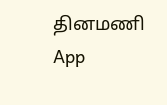தினமணி App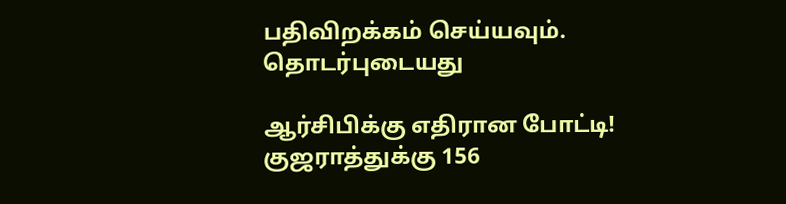பதிவிறக்கம் செய்யவும்.
தொடர்புடையது

ஆர்சிபிக்கு எதிரான போட்டி! குஜராத்துக்கு 156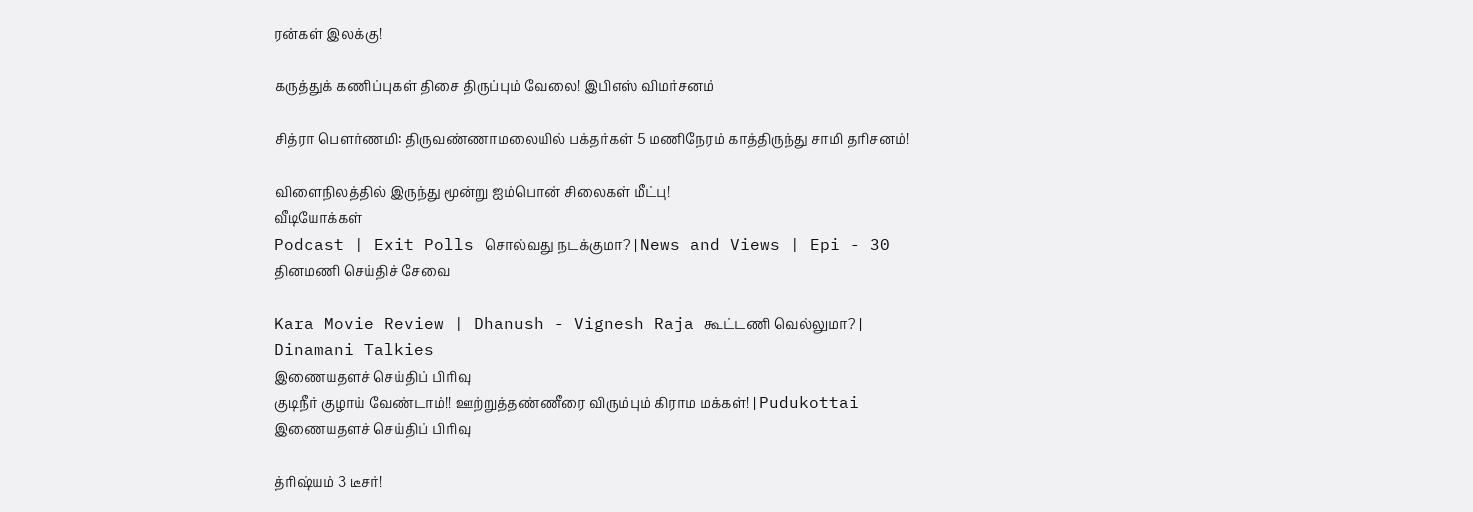ரன்கள் இலக்கு!

கருத்துக் கணிப்புகள் திசை திருப்பும் வேலை! இபிஎஸ் விமர்சனம்

சித்ரா பெளர்ணமி: திருவண்ணாமலையில் பக்தர்கள் 5 மணிநேரம் காத்திருந்து சாமி தரிசனம்!

விளைநிலத்தில் இருந்து மூன்று ஐம்பொன் சிலைகள் மீட்பு!
வீடியோக்கள்
Podcast | Exit Polls சொல்வது நடக்குமா? | News and Views | Epi - 30
தினமணி செய்திச் சேவை

Kara Movie Review | Dhanush - Vignesh Raja கூட்டணி வெல்லுமா? | Dinamani Talkies
இணையதளச் செய்திப் பிரிவு
குடிநீர் குழாய் வேண்டாம்!! ஊற்றுத்தண்ணீரை விரும்பும் கிராம மக்கள்! | Pudukottai
இணையதளச் செய்திப் பிரிவு

த்ரிஷ்யம் 3 டீசர்!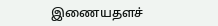இணையதளச்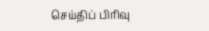செய்திப் பிரிவு